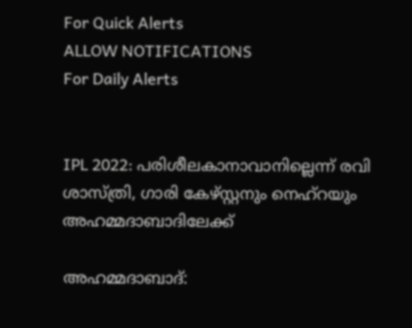For Quick Alerts
ALLOW NOTIFICATIONS
For Daily Alerts


IPL 2022: പരിശീലകാനാവാനില്ലെന്ന് രവി ശാസ്ത്രി, ഗാരി കേഴ്സ്റ്റനും നെഹ്‌റയും അഹമ്മദാബാദിലേക്ക്

അഹമ്മദാബാദ്: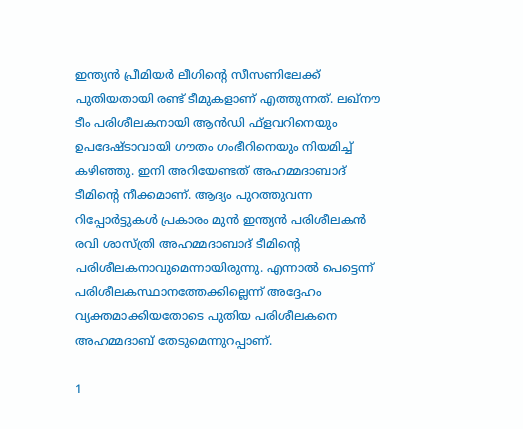ഇന്ത്യന്‍ പ്രീമിയര്‍ ലീഗിന്റെ സീസണിലേക്ക് പുതിയതായി രണ്ട് ടീമുകളാണ് എത്തുന്നത്. ലഖ്‌നൗ ടീം പരിശീലകനായി ആന്‍ഡി ഫ്‌ളവറിനെയും ഉപദേഷ്ടാവായി ഗൗതം ഗംഭീറിനെയും നിയമിച്ച് കഴിഞ്ഞു. ഇനി അറിയേണ്ടത് അഹമ്മദാബാദ് ടീമിന്റെ നീക്കമാണ്. ആദ്യം പുറത്തുവന്ന റിപ്പോര്‍ട്ടുകള്‍ പ്രകാരം മുന്‍ ഇന്ത്യന്‍ പരിശീലകന്‍ രവി ശാസ്ത്രി അഹമ്മദാബാദ് ടീമിന്റെ പരിശീലകനാവുമെന്നായിരുന്നു. എന്നാല്‍ പെട്ടെന്ന് പരിശീലകസ്ഥാനത്തേക്കില്ലെന്ന് അദ്ദേഹം വ്യക്തമാക്കിയതോടെ പുതിയ പരിശീലകനെ അഹമ്മദാബ് തേടുമെന്നുറപ്പാണ്.

1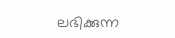ലഭിക്കുന്ന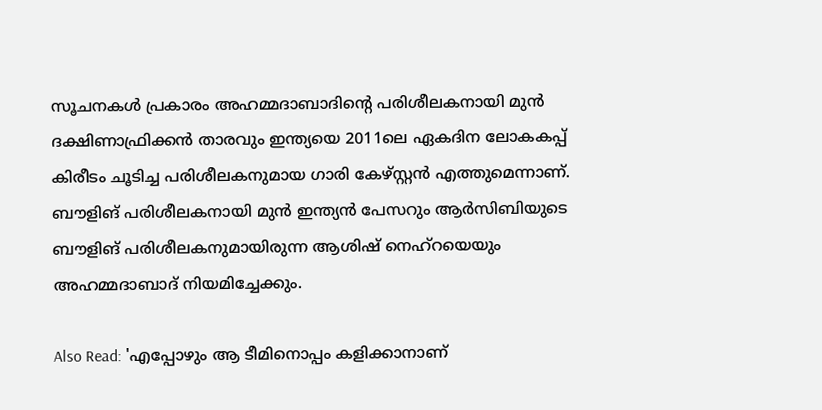സൂചനകള്‍ പ്രകാരം അഹമ്മദാബാദിന്റെ പരിശീലകനായി മുന്‍ ദക്ഷിണാഫ്രിക്കന്‍ താരവും ഇന്ത്യയെ 2011ലെ ഏകദിന ലോകകപ്പ് കിരീടം ചൂടിച്ച പരിശീലകനുമായ ഗാരി കേഴ്സ്റ്റന്‍ എത്തുമെന്നാണ്. ബൗളിങ് പരിശീലകനായി മുന്‍ ഇന്ത്യന്‍ പേസറും ആര്‍സിബിയുടെ ബൗളിങ് പരിശീലകനുമായിരുന്ന ആശിഷ് നെഹ്‌റയെയും അഹമ്മദാബാദ് നിയമിച്ചേക്കും.

Also Read: 'എപ്പോഴും ആ ടീമിനൊപ്പം കളിക്കാനാണ്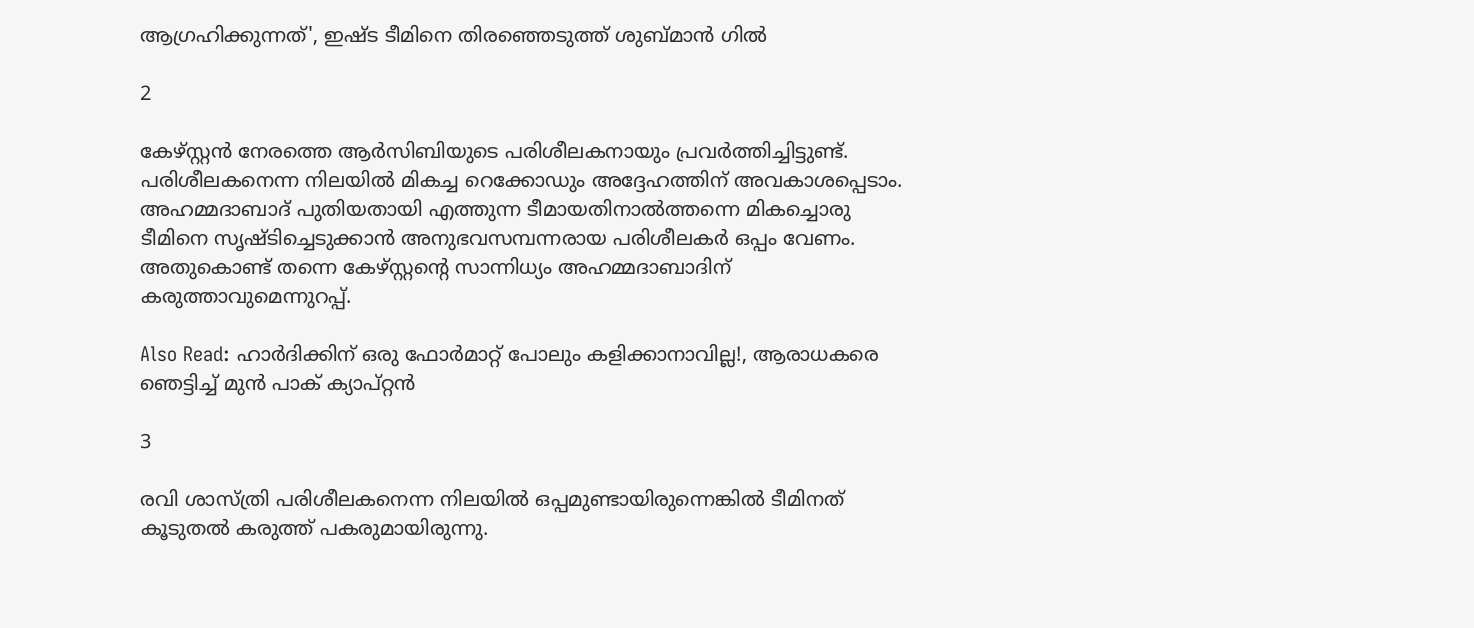ആഗ്രഹിക്കുന്നത്', ഇഷ്ട ടീമിനെ തിരഞ്ഞെടുത്ത് ശുബ്മാന്‍ ഗില്‍

2

കേഴ്സ്റ്റന്‍ നേരത്തെ ആര്‍സിബിയുടെ പരിശീലകനായും പ്രവര്‍ത്തിച്ചിട്ടുണ്ട്. പരിശീലകനെന്ന നിലയില്‍ മികച്ച റെക്കോഡും അദ്ദേഹത്തിന് അവകാശപ്പെടാം. അഹമ്മദാബാദ് പുതിയതായി എത്തുന്ന ടീമായതിനാല്‍ത്തന്നെ മികച്ചൊരു ടീമിനെ സൃഷ്ടിച്ചെടുക്കാന്‍ അനുഭവസമ്പന്നരായ പരിശീലകര്‍ ഒപ്പം വേണം. അതുകൊണ്ട് തന്നെ കേഴ്‌സ്റ്റന്റെ സാന്നിധ്യം അഹമ്മദാബാദിന് കരുത്താവുമെന്നുറപ്പ്.

Also Read: ഹാര്‍ദിക്കിന് ഒരു ഫോര്‍മാറ്റ് പോലും കളിക്കാനാവില്ല!, ആരാധകരെ ഞെട്ടിച്ച് മുന്‍ പാക് ക്യാപ്റ്റന്‍

3

രവി ശാസ്ത്രി പരിശീലകനെന്ന നിലയില്‍ ഒപ്പമുണ്ടായിരുന്നെങ്കില്‍ ടീമിനത് കൂടുതല്‍ കരുത്ത് പകരുമായിരുന്നു.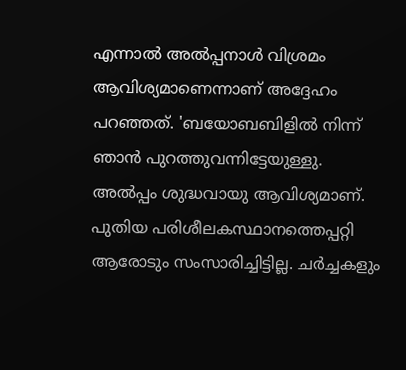എന്നാല്‍ അല്‍പ്പനാള്‍ വിശ്രമം ആവിശ്യമാണെന്നാണ് അദ്ദേഹം പറഞ്ഞത്. 'ബയോബബിളില്‍ നിന്ന് ഞാന്‍ പുറത്തുവന്നിട്ടേയുള്ളു. അല്‍പ്പം ശുദ്ധവായു ആവിശ്യമാണ്. പുതിയ പരിശീലകസ്ഥാനത്തെപ്പറ്റി ആരോടും സംസാരിച്ചിട്ടില്ല. ചര്‍ച്ചകളും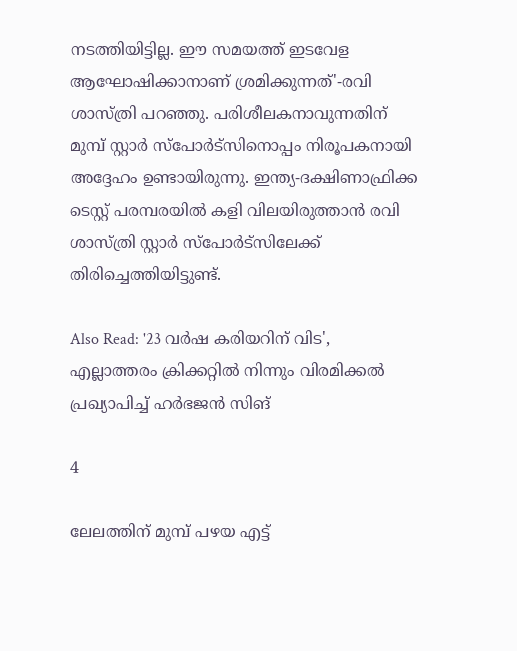നടത്തിയിട്ടില്ല. ഈ സമയത്ത് ഇടവേള ആഘോഷിക്കാനാണ് ശ്രമിക്കുന്നത്'-രവി ശാസ്ത്രി പറഞ്ഞു. പരിശീലകനാവുന്നതിന് മുമ്പ് സ്റ്റാര്‍ സ്‌പോര്‍ട്‌സിനൊപ്പം നിരൂപകനായി അദ്ദേഹം ഉണ്ടായിരുന്നു. ഇന്ത്യ-ദക്ഷിണാഫ്രിക്ക ടെസ്റ്റ് പരമ്പരയില്‍ കളി വിലയിരുത്താന്‍ രവി ശാസ്ത്രി സ്റ്റാര്‍ സ്‌പോര്‍ട്‌സിലേക്ക് തിരിച്ചെത്തിയിട്ടുണ്ട്.

Also Read: '23 വര്‍ഷ കരിയറിന് വിട', എല്ലാത്തരം ക്രിക്കറ്റില്‍ നിന്നും വിരമിക്കല്‍ പ്രഖ്യാപിച്ച് ഹര്‍ഭജന്‍ സിങ്

4

ലേലത്തിന് മുമ്പ് പഴയ എട്ട്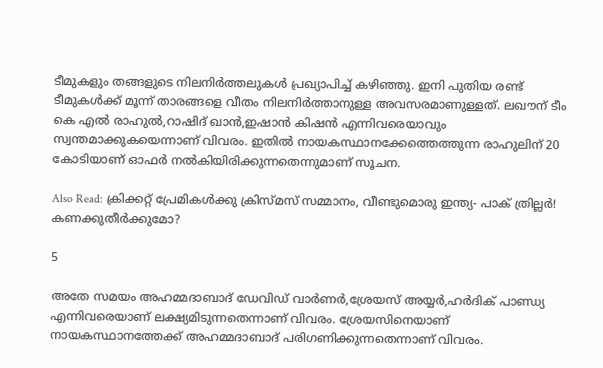ടീമുകളും തങ്ങളുടെ നിലനിര്‍ത്തലുകള്‍ പ്രഖ്യാപിച്ച് കഴിഞ്ഞു. ഇനി പുതിയ രണ്ട് ടീമുകള്‍ക്ക് മൂന്ന് താരങ്ങളെ വീതം നിലനിര്‍ത്താനുള്ള അവസരമാണുള്ളത്. ലഖൗന് ടീം കെ എല്‍ രാഹുല്‍,റാഷിദ് ഖാന്‍,ഇഷാന്‍ കിഷന്‍ എന്നിവരെയാവും സ്വന്തമാക്കുകയെന്നാണ് വിവരം. ഇതില്‍ നായകസ്ഥാനക്കേത്തെത്തുന്ന രാഹുലിന് 20 കോടിയാണ് ഓഫര്‍ നല്‍കിയിരിക്കുന്നതെന്നുമാണ് സൂചന.

Also Read: ക്രിക്കറ്റ് പ്രേമികള്‍ക്കു ക്രിസ്മസ് സമ്മാനം, വീണ്ടുമൊരു ഇന്ത്യ- പാക് ത്രില്ലര്‍! കണക്കുതീര്‍ക്കുമോ?

5

അതേ സമയം അഹമ്മദാബാദ് ഡേവിഡ് വാര്‍ണര്‍,ശ്രേയസ് അയ്യര്‍,ഹര്‍ദിക് പാണ്ഡ്യ എന്നിവരെയാണ് ലക്ഷ്യമിടുന്നതെന്നാണ് വിവരം. ശ്രേയസിനെയാണ് നായകസ്ഥാനത്തേക്ക് അഹമ്മദാബാദ് പരിഗണിക്കുന്നതെന്നാണ് വിവരം.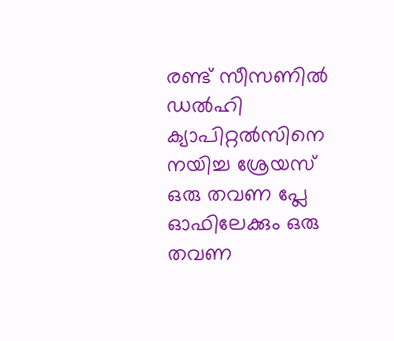രണ്ട് സീസണില്‍ ഡല്‍ഹി ക്യാപിറ്റല്‍സിനെ നയിച്ച ശ്രേയസ് ഒരു തവണ പ്ലേ ഓഫിലേക്കും ഒരു തവണ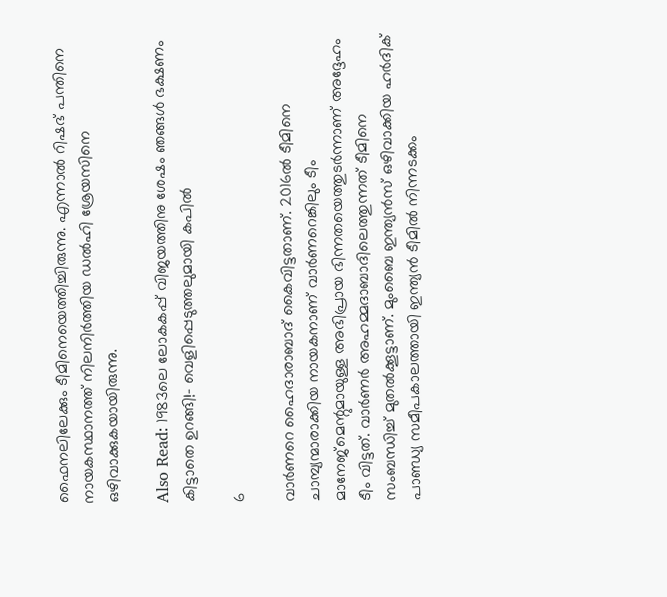ഫൈനലിലേക്കും ടീമിനെയെത്തിച്ചിരുന്നു. എന്നാല്‍ റിഷഭ് പന്തിനെ നായകസ്ഥാനത്ത് നിലനിര്‍ത്തിയ ഡല്‍ഹി ശ്രേയസിനെ ഒഴിവാക്കുകയായിരുന്നു.

Also Read: 1983ലെ ലോകകപ്പ് വിജയത്തിനു ശേഷം ഞങ്ങള്‍ ഭക്ഷണം കിട്ടാതെ ഉറങ്ങി!- വെളിപ്പെടുത്തലുമായി കപില്‍

6

വാര്‍ണറെ ഹൈദാരാബാദ് കൈവിട്ടതാണ്. 2016ല്‍ ടീമിനെ ചാമ്പ്യന്മാരാക്കിയ നായകനാണ് വാര്‍ണറെങ്കിലും ടീം മാനേജ്‌മെന്റുമായുള്ള അഭിപ്രായ ഭിന്നതയെത്തുടര്‍ന്നാണ് അദ്ദേഹം ടീം വിട്ടത്. വാര്‍ണര്‍ അഹമ്മദാബാദിലെത്തുന്നത് ടീമിനെ സംബന്ധിച്ച് മുതല്‍ക്കൂട്ടാണ്. മുംബൈ ഇന്ത്യന്‍സ് ഒഴിവാക്കിയ ഹര്‍ദിക് പാണ്ഡ്യ സമീപകാലത്തായി ഇന്ത്യന്‍ ടീമില്‍ നിന്നടക്കം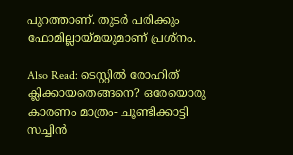പുറത്താണ്. തുടര്‍ പരിക്കും ഫോമില്ലായ്മയുമാണ് പ്രശ്‌നം.

Also Read: ടെസ്റ്റില്‍ രോഹിത് ക്ലിക്കായതെങ്ങനെ? ഒരേയൊരു കാരണം മാത്രം- ചൂണ്ടിക്കാട്ടി സച്ചിന്‍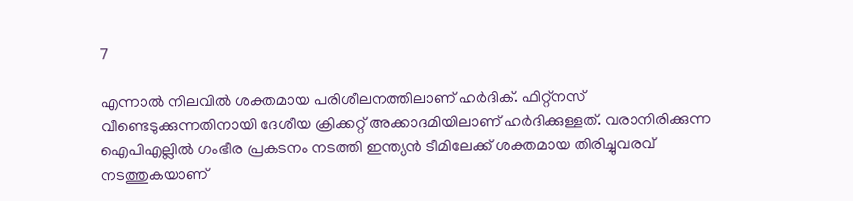7

എന്നാല്‍ നിലവില്‍ ശക്തമായ പരിശീലനത്തിലാണ് ഹര്‍ദിക്. ഫിറ്റ്‌നസ് വീണ്ടെടുക്കുന്നതിനായി ദേശീയ ക്രിക്കറ്റ് അക്കാദമിയിലാണ് ഹര്‍ദിക്കുള്ളത്. വരാനിരിക്കുന്ന ഐപിഎല്ലില്‍ ഗംഭീര പ്രകടനം നടത്തി ഇന്ത്യന്‍ ടീമിലേക്ക് ശക്തമായ തിരിച്ചുവരവ് നടത്തുകയാണ്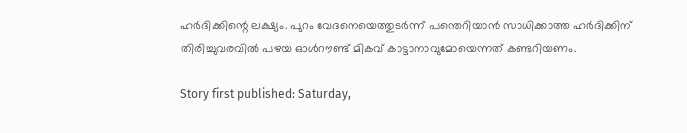ഹര്‍ദിക്കിന്റെ ലക്ഷ്യം. പുറം വേദനെയെത്തുടര്‍ന്ന് പന്തെറിയാന്‍ സാധിക്കാത്ത ഹര്‍ദിക്കിന് തിരിച്ചുവരവില്‍ പഴയ ഓള്‍റൗണ്ട് മികവ് കാട്ടാനാവുമോയെന്നത് കണ്ടറിയണം.

Story first published: Saturday,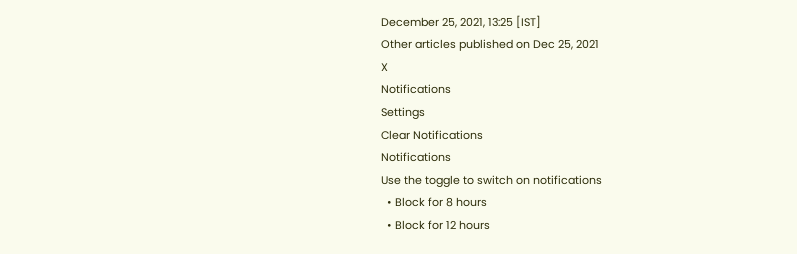December 25, 2021, 13:25 [IST]
Other articles published on Dec 25, 2021
X
Notifications
Settings
Clear Notifications
Notifications
Use the toggle to switch on notifications
  • Block for 8 hours
  • Block for 12 hours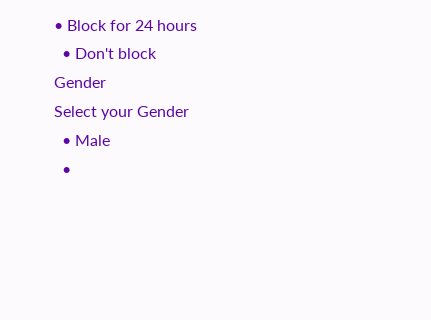• Block for 24 hours
  • Don't block
Gender
Select your Gender
  • Male
  •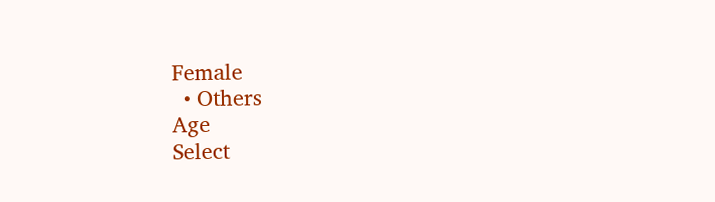Female
  • Others
Age
Select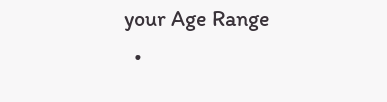your Age Range
  •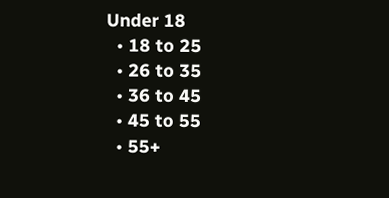Under 18
  • 18 to 25
  • 26 to 35
  • 36 to 45
  • 45 to 55
  • 55+